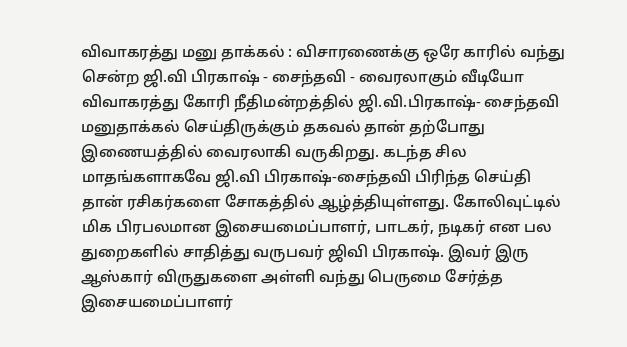விவாகரத்து மனு தாக்கல் : விசாரணைக்கு ஒரே காரில் வந்து சென்ற ஜி.வி பிரகாஷ் - சைந்தவி - வைரலாகும் வீடியோ
விவாகரத்து கோரி நீதிமன்றத்தில் ஜி.வி.பிரகாஷ்- சைந்தவி மனுதாக்கல் செய்திருக்கும் தகவல் தான் தற்போது இணையத்தில் வைரலாகி வருகிறது. கடந்த சில மாதங்களாகவே ஜி.வி பிரகாஷ்-சைந்தவி பிரிந்த செய்தி தான் ரசிகர்களை சோகத்தில் ஆழ்த்தியுள்ளது. கோலிவுட்டில் மிக பிரபலமான இசையமைப்பாளர், பாடகர், நடிகர் என பல துறைகளில் சாதித்து வருபவர் ஜிவி பிரகாஷ். இவர் இரு ஆஸ்கார் விருதுகளை அள்ளி வந்து பெருமை சேர்த்த இசையமைப்பாளர்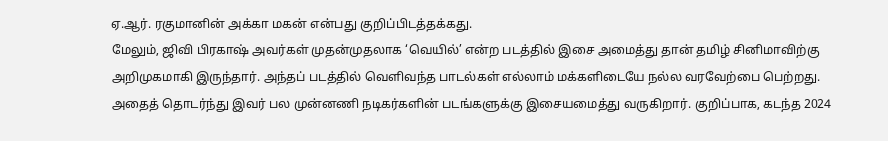ஏ.ஆர். ரகுமானின் அக்கா மகன் என்பது குறிப்பிடத்தக்கது.
மேலும், ஜிவி பிரகாஷ் அவர்கள் முதன்முதலாக ‘வெயில்’ என்ற படத்தில் இசை அமைத்து தான் தமிழ் சினிமாவிற்கு அறிமுகமாகி இருந்தார். அந்தப் படத்தில் வெளிவந்த பாடல்கள் எல்லாம் மக்களிடையே நல்ல வரவேற்பை பெற்றது. அதைத் தொடர்ந்து இவர் பல முன்னணி நடிகர்களின் படங்களுக்கு இசையமைத்து வருகிறார். குறிப்பாக, கடந்த 2024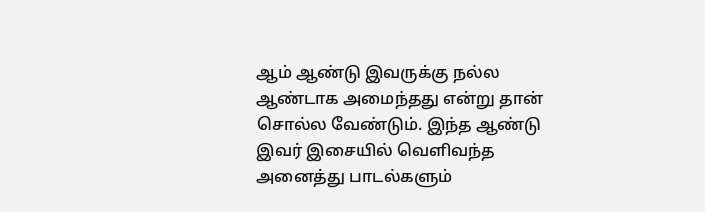ஆம் ஆண்டு இவருக்கு நல்ல ஆண்டாக அமைந்தது என்று தான் சொல்ல வேண்டும். இந்த ஆண்டு இவர் இசையில் வெளிவந்த அனைத்து பாடல்களும்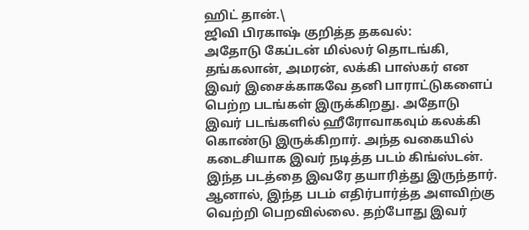ஹிட் தான்.\
ஜிவி பிரகாஷ் குறித்த தகவல்:
அதோடு கேப்டன் மில்லர் தொடங்கி, தங்கலான், அமரன், லக்கி பாஸ்கர் என இவர் இசைக்காகவே தனி பாராட்டுகளைப் பெற்ற படங்கள் இருக்கிறது. அதோடு இவர் படங்களில் ஹீரோவாகவும் கலக்கி கொண்டு இருக்கிறார். அந்த வகையில் கடைசியாக இவர் நடித்த படம் கிங்ஸ்டன். இந்த படத்தை இவரே தயாரித்து இருந்தார். ஆனால், இந்த படம் எதிர்பார்த்த அளவிற்கு வெற்றி பெறவில்லை. தற்போது இவர்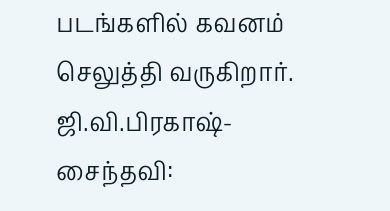படங்களில் கவனம் செலுத்தி வருகிறார்.
ஜி.வி.பிரகாஷ்-சைந்தவி: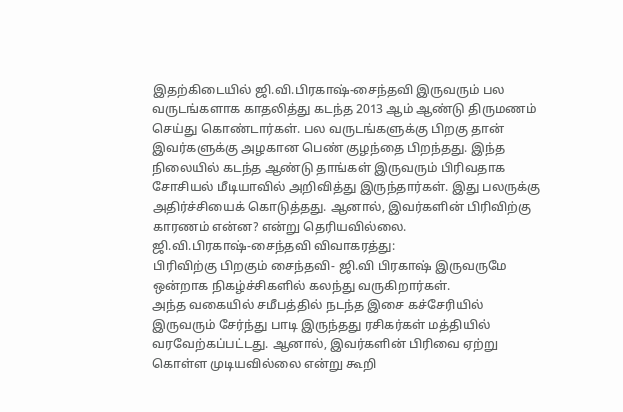இதற்கிடையில் ஜி.வி.பிரகாஷ்-சைந்தவி இருவரும் பல வருடங்களாக காதலித்து கடந்த 2013 ஆம் ஆண்டு திருமணம் செய்து கொண்டார்கள். பல வருடங்களுக்கு பிறகு தான் இவர்களுக்கு அழகான பெண் குழந்தை பிறந்தது. இந்த நிலையில் கடந்த ஆண்டு தாங்கள் இருவரும் பிரிவதாக சோசியல் மீடியாவில் அறிவித்து இருந்தார்கள். இது பலருக்கு அதிர்ச்சியைக் கொடுத்தது. ஆனால், இவர்களின் பிரிவிற்கு காரணம் என்ன? என்று தெரியவில்லை.
ஜி.வி.பிரகாஷ்-சைந்தவி விவாகரத்து:
பிரிவிற்கு பிறகும் சைந்தவி- ஜி.வி பிரகாஷ் இருவருமே ஒன்றாக நிகழ்ச்சிகளில் கலந்து வருகிறார்கள்.
அந்த வகையில் சமீபத்தில் நடந்த இசை கச்சேரியில் இருவரும் சேர்ந்து பாடி இருந்தது ரசிகர்கள் மத்தியில் வரவேற்கப்பட்டது. ஆனால், இவர்களின் பிரிவை ஏற்று கொள்ள முடியவில்லை என்று கூறி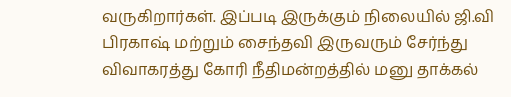வருகிறார்கள். இப்படி இருக்கும் நிலையில் ஜி.வி பிரகாஷ் மற்றும் சைந்தவி இருவரும் சேர்ந்து விவாகரத்து கோரி நீதிமன்றத்தில் மனு தாக்கல்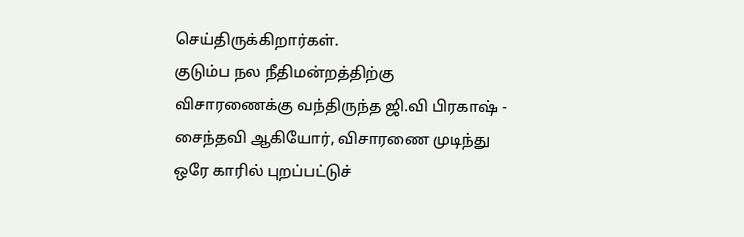செய்திருக்கிறார்கள்.
குடும்ப நல நீதிமன்றத்திற்கு விசாரணைக்கு வந்திருந்த ஜி.வி பிரகாஷ் - சைந்தவி ஆகியோர், விசாரணை முடிந்து ஒரே காரில் புறப்பட்டுச்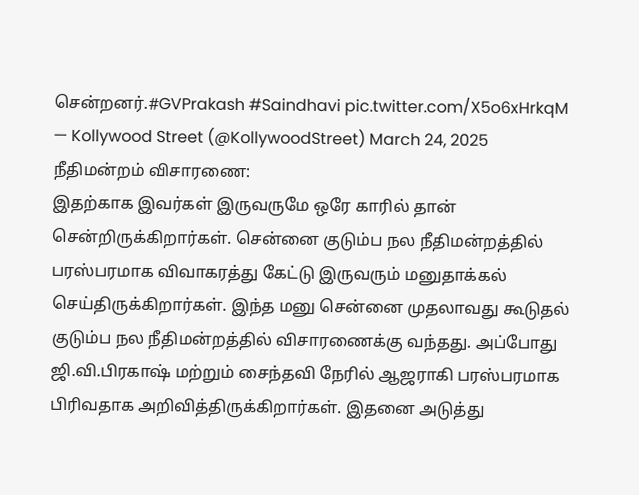சென்றனர்.#GVPrakash #Saindhavi pic.twitter.com/X5o6xHrkqM
— Kollywood Street (@KollywoodStreet) March 24, 2025
நீதிமன்றம் விசாரணை:
இதற்காக இவர்கள் இருவருமே ஒரே காரில் தான் சென்றிருக்கிறார்கள். சென்னை குடும்ப நல நீதிமன்றத்தில் பரஸ்பரமாக விவாகரத்து கேட்டு இருவரும் மனுதாக்கல் செய்திருக்கிறார்கள். இந்த மனு சென்னை முதலாவது கூடுதல் குடும்ப நல நீதிமன்றத்தில் விசாரணைக்கு வந்தது. அப்போது ஜி.வி.பிரகாஷ் மற்றும் சைந்தவி நேரில் ஆஜராகி பரஸ்பரமாக பிரிவதாக அறிவித்திருக்கிறார்கள். இதனை அடுத்து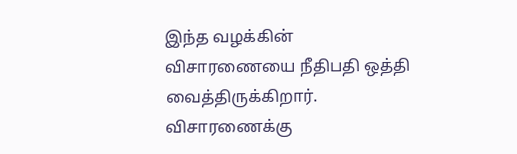இந்த வழக்கின் விசாரணையை நீதிபதி ஒத்தி வைத்திருக்கிறார். விசாரணைக்கு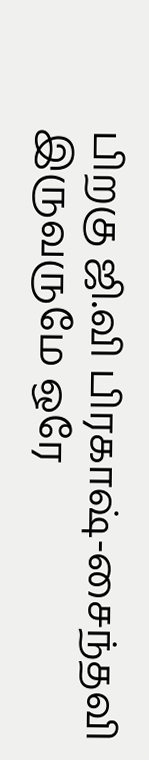பிறகு ஜி.வி பிரகாஷ்-சைந்தவி இருவருமே ஒரே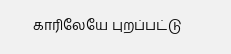காரிலேயே புறப்பட்டு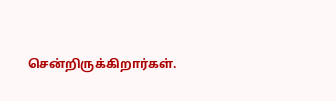சென்றிருக்கிறார்கள்.